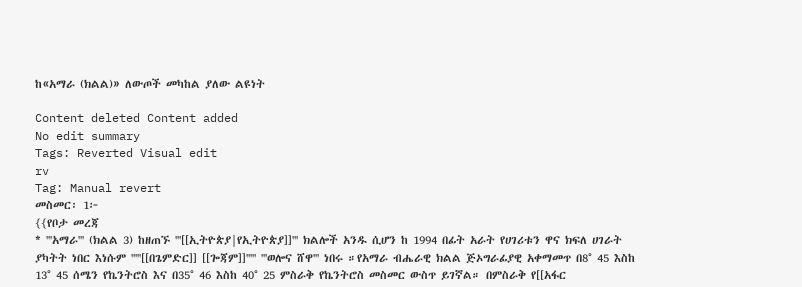ከ«አማራ (ክልል)» ለውጦች መካከል ያለው ልዩነት

Content deleted Content added
No edit summary
Tags: Reverted Visual edit
rv
Tag: Manual revert
መስመር፡ 1፦
{{የቦታ መረጃ
* '''አማራ''' (ክልል 3) ከዘጠኙ '''[[ኢትዮጵያ|የኢትዮጵያ]]''' ክልሎች አንዱ ሲሆን ከ 1994 በፊት አራት የሀገሪቱን ዋና ክፍለ ሀገራት ያካትት ነበር እነሱም '''''[[በጌምድር]] [[ጐጃም]]''''' '''ወሎና ሸዋ''' ነበሩ ።የአማራ ብሔራዊ ክልል ጅኦግራፊያዊ አቀማመጥ በ8° 45 እስከ 13° 45 ሰሜን የኬንትሮስ እና በ35° 46 እስከ 40° 25 ምስራቅ የኬንትሮስ መስመር ውስጥ ይገኛል። በምስራቅ የ[[አፋር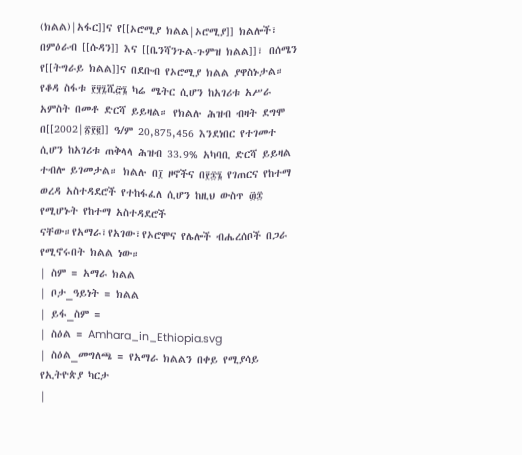(ክልል)|አፋር]]ና የ[[ኦሮሚያ ክልል|ኦሮሚያ]] ክልሎች፣ በምዕራብ [[ሱዳን]] እና [[ቤንሻንጉል-ጉምዝ ክልል]]፣ በሰሜን የ[[ትግራይ ክልል]]ና በደቡብ የኦሮሚያ ክልል ያዋስኑታል። የቆዳ ስፋቱ ፻፶፯ሺ፸፮ ካሬ ሜትር ሲሆን ከአገሪቱ አሥራ አምስት በመቶ ድርሻ ይይዛል። የክልሉ ሕዝብ ብዛት ደግሞ በ[[2002|፳፻፪]] ዓ/ም 20,875,456 እንደነበር የተገመተ ሲሆን ከአገሪቱ ጠቅላላ ሕዝብ 33.9% አካባቢ ድርሻ ይይዛል ተብሎ ይገመታል። ክልሉ በ፲ ዞኖችና በ፻፷፮ የገጠርና የከተማ ወረዳ አስተዳደሮች የተከፋፈለ ሲሆን ከዚህ ውስጥ ፴፰ የሚሆኑት የከተማ አስተዳደሮች ናቸው።የአማራ፣የአገው፣የኦሮሞና የሌሎች ብሔረሰቦች በጋራ የሚኖሩበት ክልል ነው።
| ስም = አማራ ክልል
| ቦታ_ዓይነት = ክልል
| ይፋ_ስም =
| ስዕል = Amhara_in_Ethiopia.svg
| ስዕል_መግለጫ = የአማራ ክልልን በቀይ የሚያሳይ የኢትዮጵያ ካርታ
|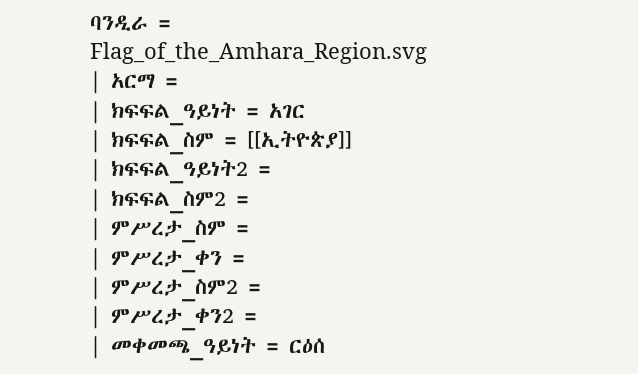ባንዲራ = Flag_of_the_Amhara_Region.svg
| አርማ =
| ክፍፍል_ዓይነት = አገር
| ክፍፍል_ስም = [[ኢትዮጵያ]]
| ክፍፍል_ዓይነት2 =
| ክፍፍል_ስም2 =
| ምሥረታ_ስም =
| ምሥረታ_ቀን =
| ምሥረታ_ስም2 =
| ምሥረታ_ቀን2 =
| መቀመጫ_ዓይነት = ርዕሰ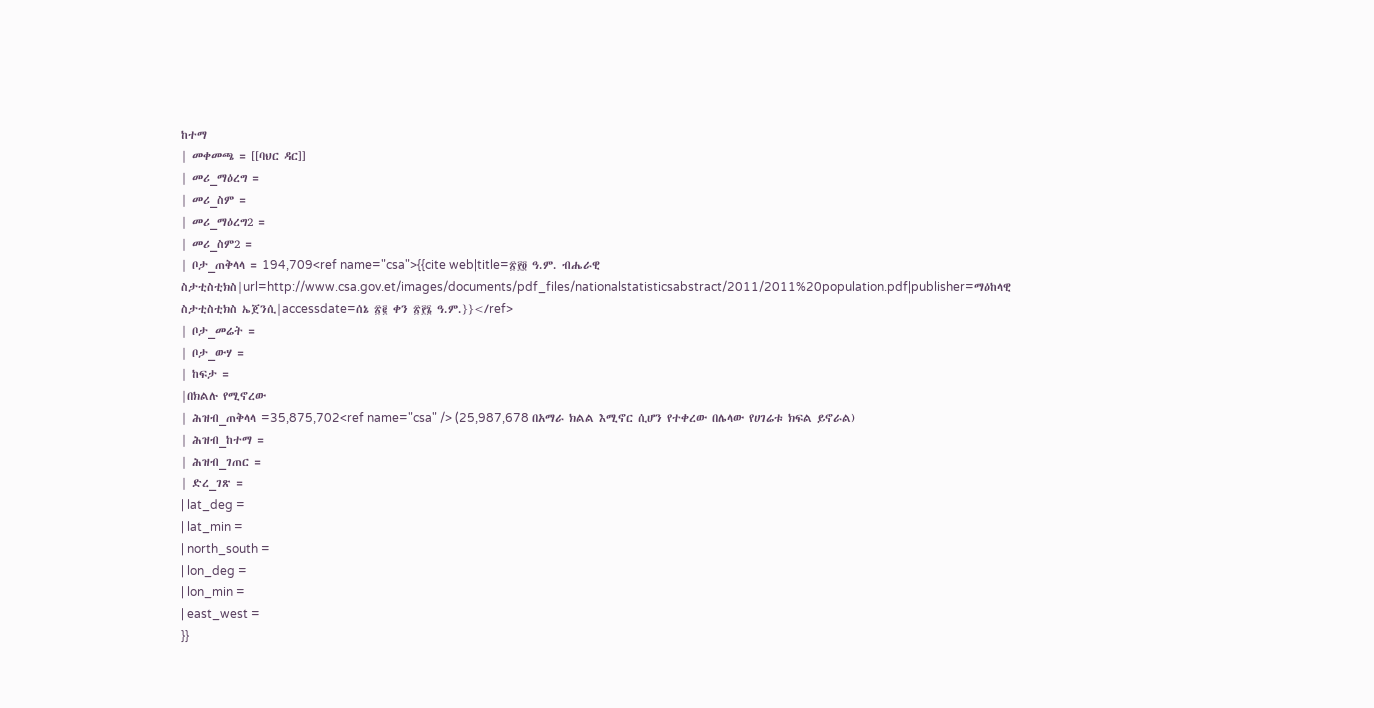ከተማ
| መቀመጫ = [[ባህር ዳር]]
| መሪ_ማዕረግ =
| መሪ_ስም =
| መሪ_ማዕረግ2 =
| መሪ_ስም2 =
| ቦታ_ጠቅላላ = 194,709<ref name="csa">{{cite web|title=፳፻፬ ዓ.ም. ብሔራዊ ስታቲስቲክስ|url=http://www.csa.gov.et/images/documents/pdf_files/nationalstatisticsabstract/2011/2011%20population.pdf|publisher=ማዕከላዊ ስታቲስቲክስ ኤጀንሲ|accessdate=ሰኔ ፳፪ ቀን ፳፻፮ ዓ.ም.}}</ref>
| ቦታ_መሬት =
| ቦታ_ውሃ =
| ከፍታ =
|በክልሉ የሚኖረው
| ሕዝብ_ጠቅላላ =35,875,702<ref name="csa" /> (25,987,678 በአማራ ክልል እሚኖር ሲሆን የተቀረው በሌላው የሀገሬቱ ክፍል ይኖራል)
| ሕዝብ_ከተማ =
| ሕዝብ_ገጠር =
| ድረ_ገጽ =
| lat_deg =
| lat_min =
| north_south =
| lon_deg =
| lon_min =
| east_west =
}}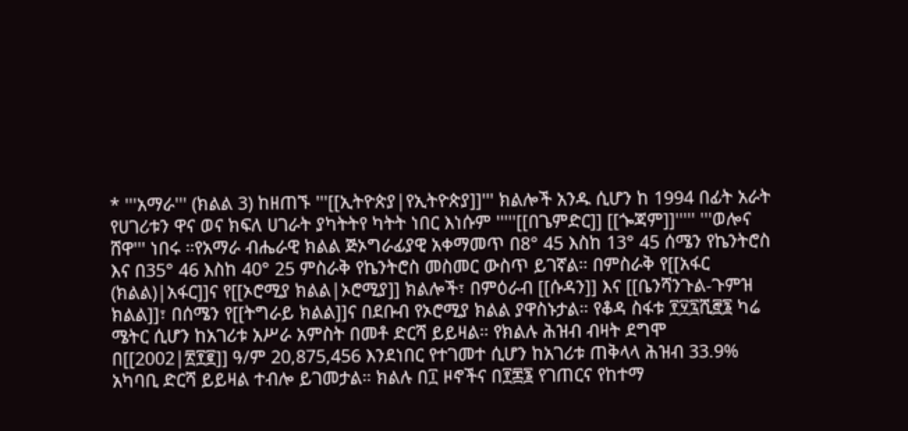* '''አማራ''' (ክልል 3) ከዘጠኙ '''[[ኢትዮጵያ|የኢትዮጵያ]]''' ክልሎች አንዱ ሲሆን ከ 1994 በፊት አራት የሀገሪቱን ዋና ወና ክፍለ ሀገራት ያካትትየ ካትት ነበር እነሱም '''''[[በጌምድር]] [[ጐጃም]]''''' '''ወሎና ሸዋ''' ነበሩ ።የአማራ ብሔራዊ ክልል ጅኦግራፊያዊ አቀማመጥ በ8° 45 እስከ 13° 45 ሰሜን የኬንትሮስ እና በ35° 46 እስከ 40° 25 ምስራቅ የኬንትሮስ መስመር ውስጥ ይገኛል። በምስራቅ የ[[አፋር (ክልል)|አፋር]]ና የ[[ኦሮሚያ ክልል|ኦሮሚያ]] ክልሎች፣ በምዕራብ [[ሱዳን]] እና [[ቤንሻንጉል-ጉምዝ ክልል]]፣ በሰሜን የ[[ትግራይ ክልል]]ና በደቡብ የኦሮሚያ ክልል ያዋስኑታል። የቆዳ ስፋቱ ፻፶፯ሺ፸፮ ካሬ ሜትር ሲሆን ከአገሪቱ አሥራ አምስት በመቶ ድርሻ ይይዛል። የክልሉ ሕዝብ ብዛት ደግሞ በ[[2002|፳፻፪]] ዓ/ም 20,875,456 እንደነበር የተገመተ ሲሆን ከአገሪቱ ጠቅላላ ሕዝብ 33.9% አካባቢ ድርሻ ይይዛል ተብሎ ይገመታል። ክልሉ በ፲ ዞኖችና በ፻፷፮ የገጠርና የከተማ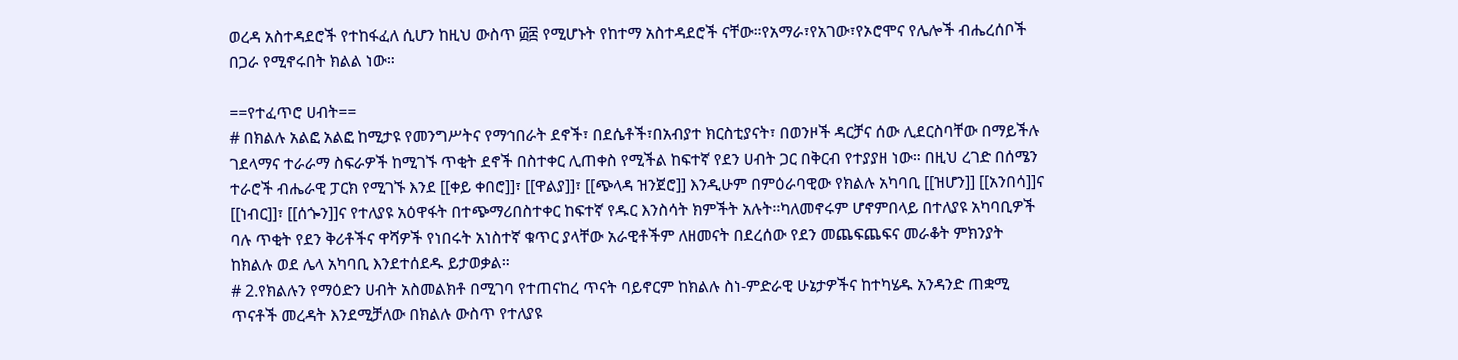ወረዳ አስተዳደሮች የተከፋፈለ ሲሆን ከዚህ ውስጥ ፴፰ የሚሆኑት የከተማ አስተዳደሮች ናቸው።የአማራ፣የአገው፣የኦሮሞና የሌሎች ብሔረሰቦች በጋራ የሚኖሩበት ክልል ነው።

==የተፈጥሮ ሀብት==
# በክልሉ አልፎ አልፎ ከሚታዩ የመንግሥትና የማኅበራት ደኖች፣ በደሴቶች፣በአብያተ ክርስቲያናት፣ በወንዞች ዳርቻና ሰው ሊደርስባቸው በማይችሉ ገደላማና ተራራማ ስፍራዎች ከሚገኙ ጥቂት ደኖች በስተቀር ሊጠቀስ የሚችል ከፍተኛ የደን ሀብት ጋር በቅርብ የተያያዘ ነው። በዚህ ረገድ በሰሜን ተራሮች ብሔራዊ ፓርክ የሚገኙ እንደ [[ቀይ ቀበሮ]]፣ [[ዋልያ]]፣ [[ጭላዳ ዝንጀሮ]] እንዲሁም በምዕራባዊው የክልሉ አካባቢ [[ዝሆን]] [[አንበሳ]]ና [[ነብር]]፣ [[ሰጐን]]ና የተለያዩ አዕዋፋት በተጭማሪበስተቀር ከፍተኛ የዱር እንስሳት ክምችት አሉት፡፡ካለመኖሩም ሆኖምበላይ በተለያዩ አካባቢዎች ባሉ ጥቂት የደን ቅሪቶችና ዋሻዎች የነበሩት አነስተኛ ቁጥር ያላቸው አራዊቶችም ለዘመናት በደረሰው የደን መጨፍጨፍና መራቆት ምክንያት ከክልሉ ወደ ሌላ አካባቢ እንደተሰደዱ ይታወቃል።
# 2.የክልሉን የማዕድን ሀብት አስመልክቶ በሚገባ የተጠናከረ ጥናት ባይኖርም ከክልሉ ስነ-ምድራዊ ሁኔታዎችና ከተካሄዱ አንዳንድ ጠቋሚ ጥናቶች መረዳት እንደሚቻለው በክልሉ ውስጥ የተለያዩ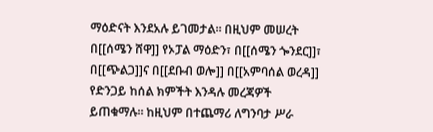ማዕድናት እንደአሉ ይገመታል። በዚህም መሠረት በ[[ሰሜን ሸዋ]] የኦፓል ማዕድን፣ በ[[ሰሜን ጐንደር]]፣ በ[[ጭልጋ]]ና በ[[ደቡብ ወሎ]] በ[[አምባሰል ወረዳ]] የድንጋይ ከሰል ክምችት እንዳሉ መረጃዎች ይጠቁማሉ። ከዚህም በተጨማሪ ለግንባታ ሥራ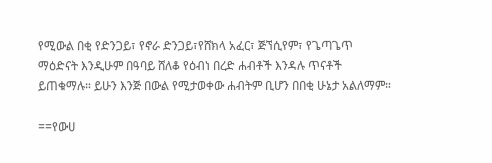የሚውል በቂ የድንጋይ፣ የኖራ ድንጋይ፣የሸክላ አፈር፣ ጅኘሲየም፣ የጌጣጌጥ ማዕድናት እንዲሁም በዓባይ ሸለቆ የዕብነ በረድ ሐብቶች እንዳሉ ጥናቶች ይጠቁማሉ። ይሁን እንጅ በውል የሚታወቀው ሐብትም ቢሆን በበቂ ሁኔታ አልለማም።

==የውሀ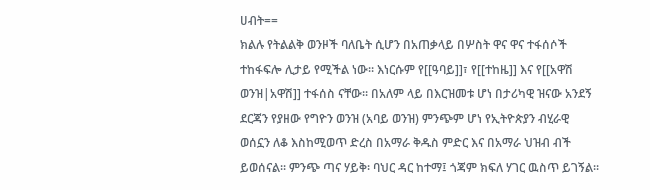ሀብት==
ክልሉ የትልልቅ ወንዞች ባለቤት ሲሆን በአጠቃላይ በሦስት ዋና ዋና ተፋሰሶች ተከፋፍሎ ሊታይ የሚችል ነው። እነርሱም የ[[ዓባይ]]፣ የ[[ተከዜ]] እና የ[[አዋሽ ወንዝ|አዋሽ]] ተፋሰስ ናቸው። በአለም ላይ በእርዝመቱ ሆነ በታሪካዊ ዝናው አንደኝ ደርጃን የያዘው የግዮን ወንዝ (አባይ ወንዝ) ምንጭም ሆነ የኢትዮጵያን ብሂራዊ ወሰኗን ለቆ እስከሚወጥ ድረስ በአማራ ቅዱስ ምድር እና በአማራ ህዝብ ብች ይወሰናል፡፡ ምንጭ ጣና ሃይቅ፡ ባህር ዳር ከተማ፤ ጎጃም ክፍለ ሃገር ዉስጥ ይገኝል፡፡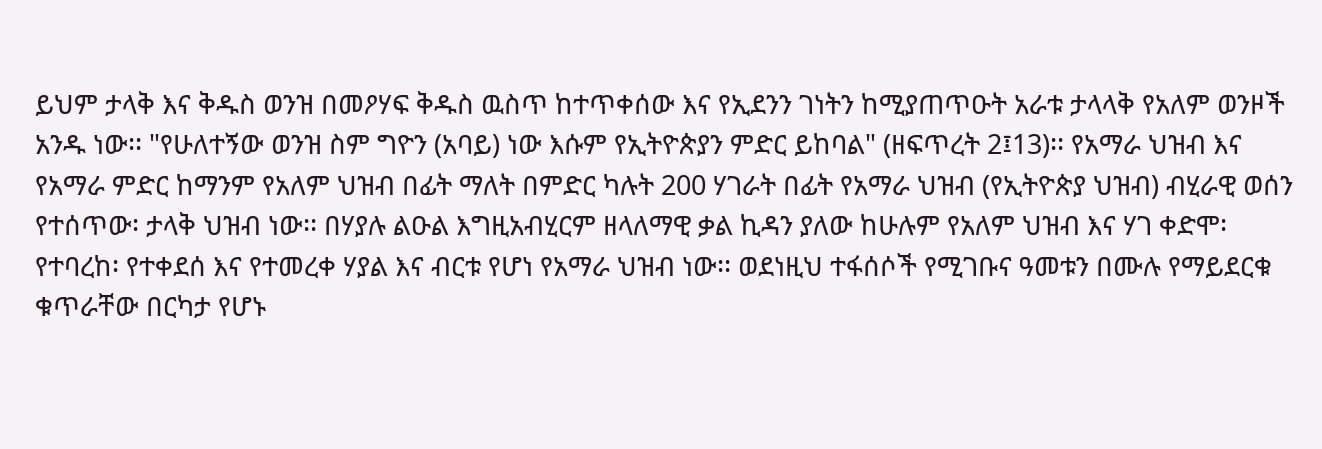ይህም ታላቅ እና ቅዱስ ወንዝ በመዖሃፍ ቅዱስ ዉስጥ ከተጥቀሰው እና የኢደንን ገነትን ከሚያጠጥዑት አራቱ ታላላቅ የአለም ወንዞች አንዱ ነው፡፡ "የሁለተኝው ወንዝ ስም ግዮን (አባይ) ነው እሱም የኢትዮጵያን ምድር ይከባል" (ዘፍጥረት 2፤13)፡፡ የአማራ ህዝብ እና የአማራ ምድር ከማንም የአለም ህዝብ በፊት ማለት በምድር ካሉት 200 ሃገራት በፊት የአማራ ህዝብ (የኢትዮጵያ ህዝብ) ብሂራዊ ወሰን የተሰጥው፡ ታላቅ ህዝብ ነው፡፡ በሃያሉ ልዑል እግዚአብሂርም ዘላለማዊ ቃል ኪዳን ያለው ከሁሉም የአለም ህዝብ እና ሃገ ቀድሞ፡ የተባረከ፡ የተቀደሰ እና የተመረቀ ሃያል እና ብርቱ የሆነ የአማራ ህዝብ ነው፡፡ ወደነዚህ ተፋሰሶች የሚገቡና ዓመቱን በሙሉ የማይደርቁ ቁጥራቸው በርካታ የሆኑ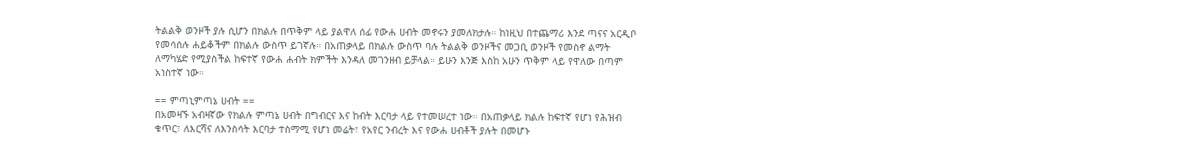ትልልቅ ወንዞች ያሉ ሲሆን በክልሉ በጥቅም ላይ ያልዋለ ሰፊ የውሐ ሀብት መኖሩን ያመለክታሉ። ከነዚህ በተጨማሪ እንደ ጣናና አርዲቦ የመሳሰሉ ሐይቆችም በክልሉ ውስጥ ይገኛሉ። በአጠቃላይ በክልሉ ውስጥ ባሉ ትልልቅ ወንዞችና መጋቢ ወንዞች የመስኖ ልማት ለማካሄድ የሚያስችል ከፍተኛ የውሐ ሐብት ክምችት እንዳለ መገንዘብ ይቻላል። ይሁን እንጅ እስከ አሁን ጥቅም ላይ የዋለው በጣም አነስተኛ ነው።

== ምጣኒምጣኔ ሀብት ==
በአመዛኙ አብዛኛው የክልሉ ምጣኔ ሀብት በግብርና እና ከብት እርባታ ላይ የተመሠረተ ነው። በአጠቃላይ ክልሉ ከፍተኛ የሆነ የሕዝብ ቁጥር፣ ለእርሻና ለእንስሳት እርባታ ተስማሚ የሆነ መሬት፣ የአየር ንብረት እና የውሐ ሀብቶች ያሉት በመሆኑ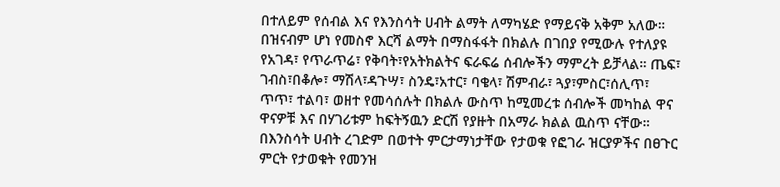በተለይም የሰብል እና የእንስሳት ሀብት ልማት ለማካሄድ የማይናቅ አቅም አለው። በዝናብም ሆነ የመስኖ እርሻ ልማት በማስፋፋት በክልሉ በገበያ የሚውሉ የተለያዩ የአገዳ፣ የጥራጥሬ፣ የቅባት፣የአትክልትና ፍራፍሬ ሰብሎችን ማምረት ይቻላል። ጤፍ፣ ገብስ፣በቆሎ፣ ማሽላ፣ዳጉሣ፣ ስንዴ፣አተር፣ ባቄላ፣ ሽምብራ፣ ጓያ፣ምስር፣ሰሊጥ፣ ጥጥ፣ ተልባ፣ ወዘተ የመሳሰሉት በክልሉ ውስጥ ከሚመረቱ ሰብሎች መካከል ዋና ዋናዎቹ እና በሃገሪቱም ከፍትኝዉን ድርሽ የያዙት በአማራ ክልል ዉስጥ ናቸው። በእንስሳት ሀብት ረገድም በወተት ምርታማነታቸው የታወቁ የፎገራ ዝርያዎችና በፀጉር ምርት የታወቁት የመንዝ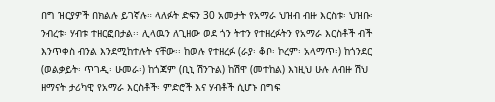በግ ዝርያዎች በክልሉ ይገኛሉ። ላለፉት ድፍን 30 አመታት የአማራ ህዝብ ብዙ እርስቱ፡ ህዝቡ፡ ንብረቱ፡ ሃብቱ ተዘርፎበታል፡፡ ሊላዉን ለጊዘው ወደ ጎን ትተን የተዘረፉትን የአማራ እርስቶች ብች እንጥቀስ ብንል እንደሚከተሉት ናቸው፡፡ ከወሉ የተዘረፉ (ራያ፡ ቆቦ፡ ኮረም፡ አላማጥ፡) ከጎንደር (ወልቃይት፡ ጥገዲ፡ ሁመራ፡) ከጎጃም (ቢኒ ሽንጉል) ከሽዋ (መተከል) እነዚህ ሁሉ ለብዙ ሽህ ዘማናት ታሪካዊ የአማራ እርስቶች፡ ምድሮች እና ሃብቶች ሲሆኑ በግፍ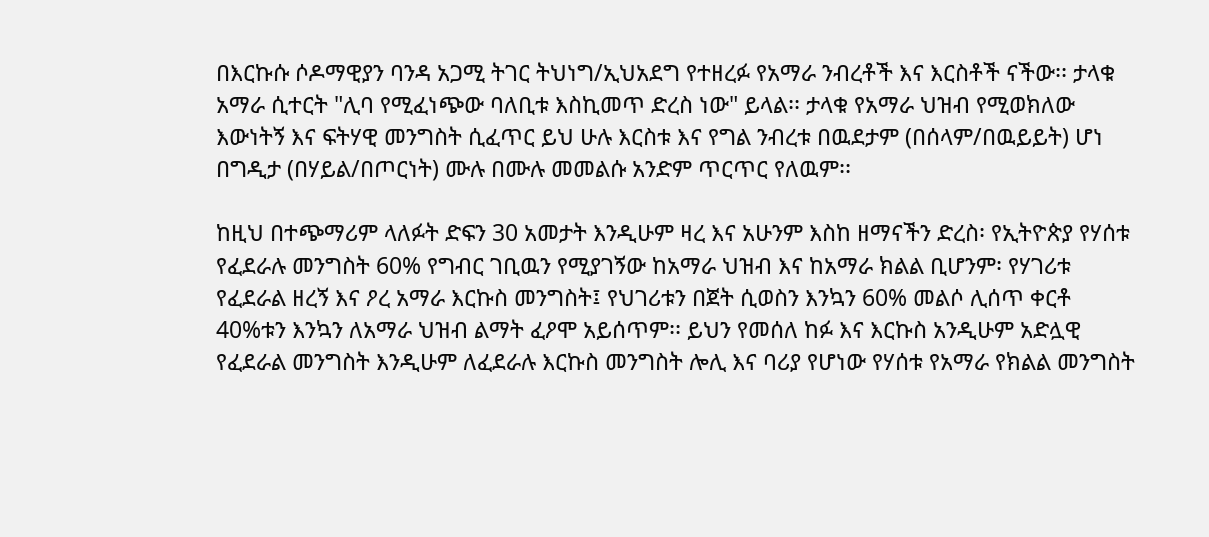በእርኩሱ ሶዶማዊያን ባንዳ አጋሚ ትገር ትህነግ/ኢህአደግ የተዘረፉ የአማራ ንብረቶች እና እርስቶች ናችው፡፡ ታላቁ አማራ ሲተርት "ሊባ የሚፈነጭው ባለቢቱ እስኪመጥ ድረስ ነው" ይላል፡፡ ታላቁ የአማራ ህዝብ የሚወክለው እውነትኝ እና ፍትሃዊ መንግስት ሲፈጥር ይህ ሁሉ እርስቱ እና የግል ንብረቱ በዉደታም (በሰላም/በዉይይት) ሆነ በግዲታ (በሃይል/በጦርነት) ሙሉ በሙሉ መመልሱ አንድም ጥርጥር የለዉም፡፡

ከዚህ በተጭማሪም ላለፉት ድፍን 30 አመታት እንዲሁም ዛረ እና አሁንም እስከ ዘማናችን ድረስ፡ የኢትዮጵያ የሃሰቱ የፈደራሉ መንግስት 60% የግብር ገቢዉን የሚያገኝው ከአማራ ህዝብ እና ከአማራ ክልል ቢሆንም፡ የሃገሪቱ የፈደራል ዘረኝ እና ዖረ አማራ እርኩስ መንግስት፤ የህገሪቱን በጀት ሲወስን እንኳን 60% መልሶ ሊሰጥ ቀርቶ 40%ቱን እንኳን ለአማራ ህዝብ ልማት ፈዖሞ አይሰጥም፡፡ ይህን የመሰለ ከፉ እና እርኩስ አንዲሁም አድሏዊ የፈደራል መንግስት እንዲሁም ለፈደራሉ እርኩስ መንግስት ሎሊ እና ባሪያ የሆነው የሃሰቱ የአማራ የክልል መንግስት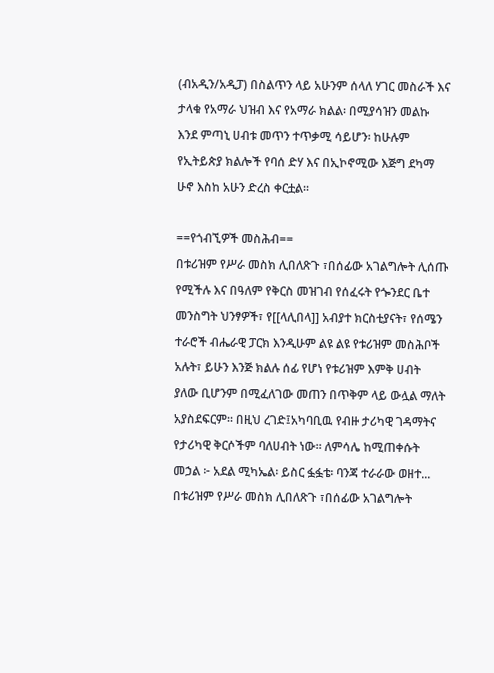(ብአዲን/አዲፓ) በስልጥን ላይ አሁንም ሰላለ ሃገር መስራች እና ታላቁ የአማራ ህዝብ እና የአማራ ክልል፡ በሚያሳዝን መልኩ እንደ ምጣኒ ሀብቱ መጥን ተጥቃሚ ሳይሆን፡ ከሁሉም የኢትይጵያ ክልሎች የባሰ ድሃ እና በኢኮኖሚው እጅግ ደካማ ሁኖ እስከ አሁን ድረስ ቀርቷል፡፡

==የጎብኚዎች መስሕብ==
በቱሪዝም የሥራ መስክ ሊበለጽጉ ፣በሰፊው አገልግሎት ሊሰጡ የሚችሉ እና በዓለም የቅርስ መዝገብ የሰፈሩት የጐንደር ቤተ መንስግት ህንፃዎች፣ የ[[ላሊበላ]] አብያተ ክርስቲያናት፣ የሰሜን ተራሮች ብሔራዊ ፓርክ እንዲሁም ልዩ ልዩ የቱሪዝም መስሕቦች አሉት፣ ይሁን እንጅ ክልሉ ሰፊ የሆነ የቱሪዝም እምቅ ሀብት ያለው ቢሆንም በሚፈለገው መጠን በጥቅም ላይ ውሏል ማለት አያስደፍርም። በዚህ ረገድ፤አካባቢዉ የብዙ ታሪካዊ ገዳማትና የታሪካዊ ቅርሶችም ባለሀብት ነው። ለምሳሌ ከሚጠቀሱት መኃል ፦ አደል ሚካኤል፡ ይስር ፏፏቴ፡ ባንጃ ተራራው ወዘተ...
በቱሪዝም የሥራ መስክ ሊበለጽጉ ፣በሰፊው አገልግሎት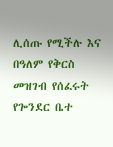ሊሰጡ የሚችሉ እና በዓለም የቅርስ መዝገብ የሰፈሩት የጐንደር ቤተ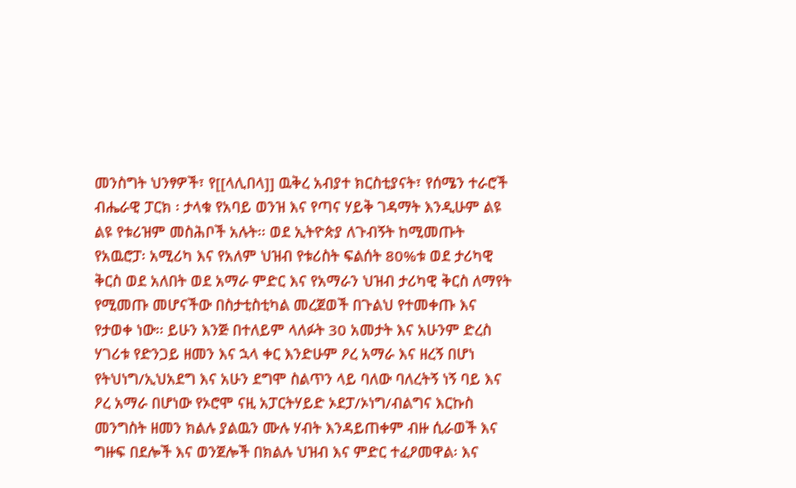መንስግት ህንፃዎች፣ የ[[ላሊበላ]] ዉቅረ አብያተ ክርስቲያናት፣ የሰሜን ተራሮች ብሔራዊ ፓርክ ፡ ታላቁ የአባይ ወንዝ እና የጣና ሃይቅ ገዳማት እንዲሁም ልዩ ልዩ የቱሪዝም መስሕቦች አሉት፡፡ ወደ ኢትዮጵያ ለጉብኝት ከሚመጡት የአዉሮፓ፡ አሚሪካ እና የአለም ህዝብ የቱሪስት ፍልሰት 80%ቱ ወደ ታሪካዊ ቅርስ ወደ አለበት ወደ አማራ ምድር እና የአማራን ህዝብ ታሪካዊ ቅርስ ለማየት የሚመጡ መሆናችው በስታቲስቲካል መረጀወች በጉልህ የተመቀጡ እና የታወቀ ነው፡፡ ይሁን እንጅ በተለይም ላለፉት 30 አመታት እና አሁንም ድረስ ሃገሪቱ የድንጋይ ዘመን እና ኋላ ቀር እንድሁም ዖረ አማራ እና ዘረኝ በሆነ የትህነግ/ኢህአደግ እና አሁን ደግሞ ስልጥን ላይ ባለው ባለረትኝ ነኝ ባይ እና ዖረ አማራ በሆነው የኦሮሞ ናዚ አፓርትሃይድ ኦደፓ/ኦነግ/ብልግና እርኩስ መንግስት ዘመን ክልሉ ያልዉን ሙሉ ሃብት እንዳይጠቀም ብዙ ሲራወች እና ግዙፍ በደሎች እና ወንጀሎች በክልሉ ህዝብ እና ምድር ተፈዖመዋል፡ እና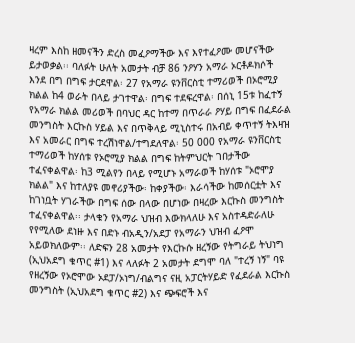ዛረም እስከ ዘመናችን ድረስ መፈዖማችው እና እየተፈዖሙ መሆናችው ይታወቃል፡፡ ባለፉት ሁለት አመታት ብቻ 86 ንዖሃን አማራ ኦርቶዶክሶች እንደ በግ በግፍ ታርደዋል፡ 27 የአማራ ዩንቨርስቲ ተማሪወች በኦሮሚያ ክልል ከ4 ወራት በላይ ታገተዋል፡ በግፍ ተደፍረዋል፡ በሰኒ 15ቱ ከፈተኝ የአማራ ክልል መሪወች በባህር ዳር ከተማ በጥራራ ዖሃይ በግፍ በፈደራል መንግስት እርኩስ ሃይል እና በጥቅላይ ሚኒስተሩ በአብይ ቀጥተኝ ትእዛዝ እና አመራር በግፍ ተረሽነዋል/ተግደለዋል፡ 50 000 የአማራ ዩንቨርስቲ ተማሪወች ከሃሰቱ የኦሮሚያ ክልል በግፍ ከትምህርት ገበታችው ተፈናቀልዋል፡ ከ3 ሚልየን በላይ የሚሆኑ አማራወች ከሃሰቱ "ኦሮሞያ ክልል" እና ከተለያዩ መኖሪያችው፡ ከቀያችው፡ እራሳችው ከመሰርቷት እና ከገነቧት ሃገራችው በግፍ ሰው በላው በሆነው በዛረው እርኩስ መንግስት ተፈናቀልዋል፡፡ ታላቁን የአማራ ህዝብ እውክላለሁ እና አስተዳድራለሁ የየሚለው ደነዙ እና በድኑ ብአዲን/አደፓ የአማራን ህዝብ ፈዖሞ አይወክለውም፡፡ ለድፍን 28 አመታት የእርኩሱ ዘረኝው የትግራይ ትህነግ (ኢህአደግ ቁጥር #1) እና ላለፉት 2 አመታት ደግሞ ባለ "ተረኝ ነኝ" ባዩ የዘረኝው የኦሮሞው ኦደፓ/ኦነግ/ብልግና ናዚ አፓርትሃይድ የፈደራል እርኩስ መንግስት (ኢህአደግ ቁጥር #2) እና ጭፍሮች እና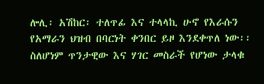ሎሊ፡ አሽከር፡ ተለጥፊ እና ተላላኪ ሁኖ የእራሱን የአማራን ህዝብ በባርነት ቀንበር ይዞ እንደቀጥለ ነው፡፡ ስለሆነም ጥንታዊው እና ሃገር መስራች የሆነው ታላቁ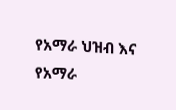የአማራ ህዝብ እና የአማራ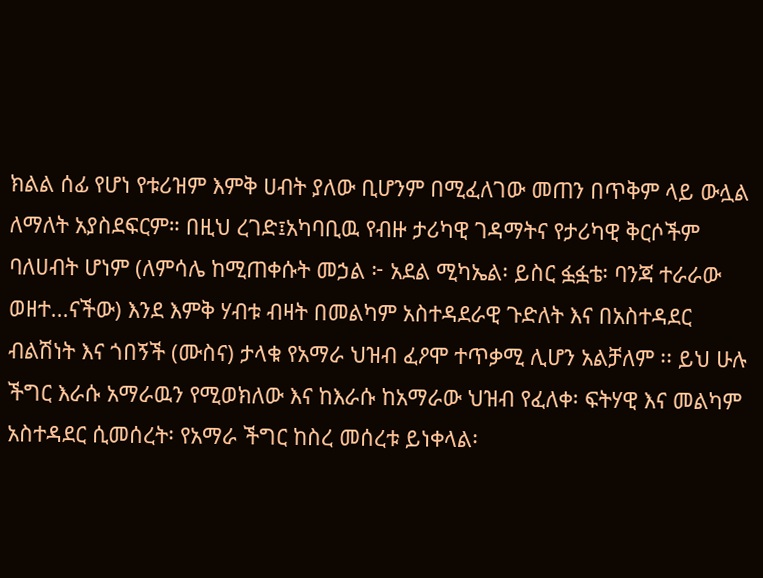ክልል ሰፊ የሆነ የቱሪዝም እምቅ ሀብት ያለው ቢሆንም በሚፈለገው መጠን በጥቅም ላይ ውሏል ለማለት አያስደፍርም። በዚህ ረገድ፤አካባቢዉ የብዙ ታሪካዊ ገዳማትና የታሪካዊ ቅርሶችም ባለሀብት ሆነም (ለምሳሌ ከሚጠቀሱት መኃል ፦ አደል ሚካኤል፡ ይስር ፏፏቴ፡ ባንጃ ተራራው ወዘተ...ናችው) እንደ እምቅ ሃብቱ ብዛት በመልካም አስተዳደራዊ ጉድለት እና በአስተዳደር ብልሽነት እና ጎበኝች (ሙስና) ታላቁ የአማራ ህዝብ ፈዖሞ ተጥቃሚ ሊሆን አልቻለም ፡፡ ይህ ሁሉ ችግር እራሱ አማራዉን የሚወክለው እና ከእራሱ ከአማራው ህዝብ የፈለቀ፡ ፍትሃዊ እና መልካም አስተዳደር ሲመሰረት፡ የአማራ ችግር ከስረ መሰረቱ ይነቀላል፡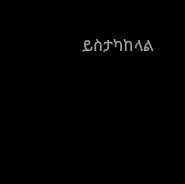ይስታካከላል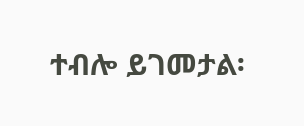ተብሎ ይገመታል፡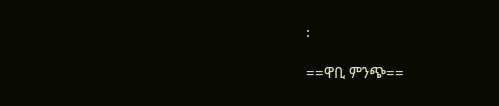፡

==ዋቢ ምንጭ==